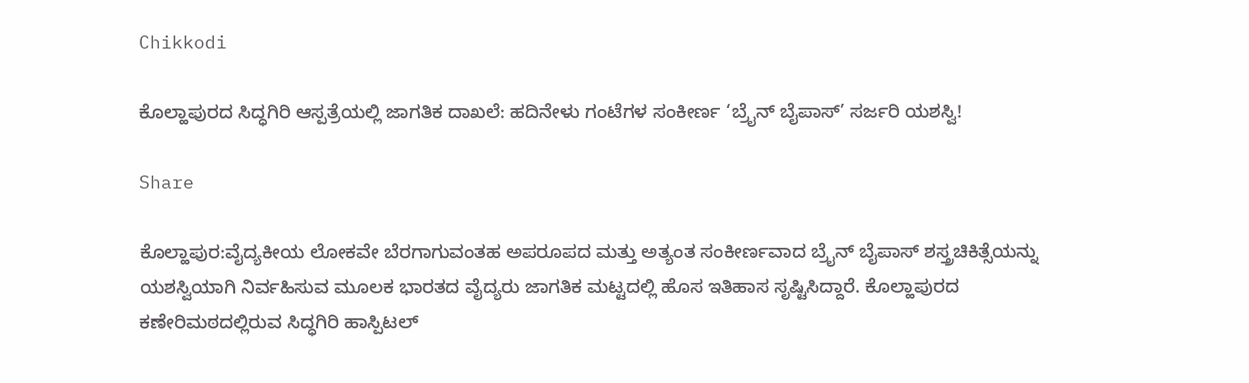Chikkodi

ಕೊಲ್ಹಾಪುರದ ಸಿದ್ಧಗಿರಿ ಆಸ್ಪತ್ರೆಯಲ್ಲಿ ಜಾಗತಿಕ ದಾಖಲೆ: ಹದಿನೇಳು ಗಂಟೆಗಳ ಸಂಕೀರ್ಣ ‘ಬ್ರೈನ್ ಬೈಪಾಸ್’ ಸರ್ಜರಿ ಯಶಸ್ವಿ!

Share

ಕೊಲ್ಹಾಪುರ:ವೈದ್ಯಕೀಯ ಲೋಕವೇ ಬೆರಗಾಗುವಂತಹ ಅಪರೂಪದ ಮತ್ತು ಅತ್ಯಂತ ಸಂಕೀರ್ಣವಾದ ಬ್ರೈನ್ ಬೈಪಾಸ್ ಶಸ್ತ್ರಚಿಕಿತ್ಸೆಯನ್ನು ಯಶಸ್ವಿಯಾಗಿ ನಿರ್ವಹಿಸುವ ಮೂಲಕ ಭಾರತದ ವೈದ್ಯರು ಜಾಗತಿಕ ಮಟ್ಟದಲ್ಲಿ ಹೊಸ ಇತಿಹಾಸ ಸೃಷ್ಟಿಸಿದ್ದಾರೆ. ಕೊಲ್ಹಾಪುರದ ಕಣೇರಿಮಠದಲ್ಲಿರುವ ಸಿದ್ಧಗಿರಿ ಹಾಸ್ಪಿಟಲ್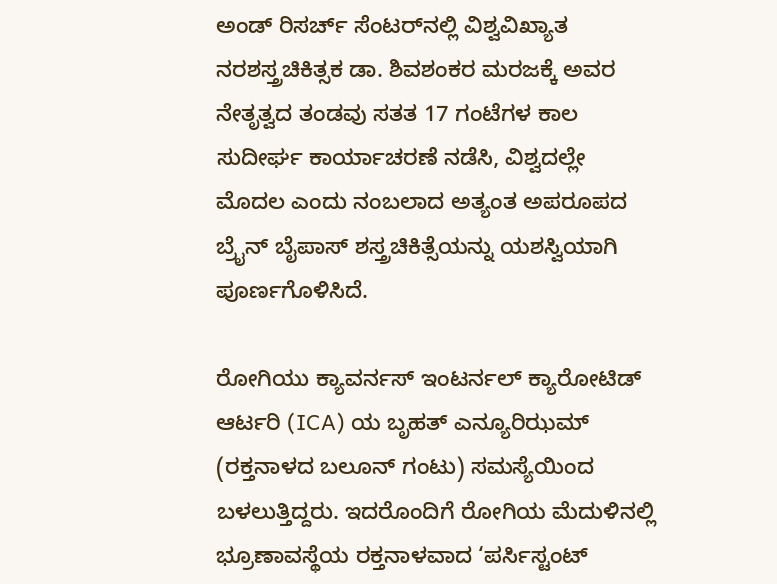ಅಂಡ್ ರಿಸರ್ಚ್ ಸೆಂಟರ್‌ನಲ್ಲಿ ವಿಶ್ವವಿಖ್ಯಾತ ನರಶಸ್ತ್ರಚಿಕಿತ್ಸಕ ಡಾ. ಶಿವಶಂಕರ ಮರಜಕ್ಕೆ ಅವರ ನೇತೃತ್ವದ ತಂಡವು ಸತತ 17 ಗಂಟೆಗಳ ಕಾಲ ಸುದೀರ್ಘ ಕಾರ್ಯಾಚರಣೆ ನಡೆಸಿ, ವಿಶ್ವದಲ್ಲೇ ಮೊದಲ ಎಂದು ನಂಬಲಾದ ಅತ್ಯಂತ ಅಪರೂಪದ ಬ್ರೈನ್ ಬೈಪಾಸ್ ಶಸ್ತ್ರಚಿಕಿತ್ಸೆಯನ್ನು ಯಶಸ್ವಿಯಾಗಿ ಪೂರ್ಣಗೊಳಿಸಿದೆ.

ರೋಗಿಯು ಕ್ಯಾವರ್ನಸ್ ಇಂಟರ್ನಲ್ ಕ್ಯಾರೋಟಿಡ್ ಆರ್ಟರಿ (ICA) ಯ ಬೃಹತ್ ಎನ್ಯೂರಿಝಮ್ (ರಕ್ತನಾಳದ ಬಲೂನ್ ಗಂಟು) ಸಮಸ್ಯೆಯಿಂದ ಬಳಲುತ್ತಿದ್ದರು. ಇದರೊಂದಿಗೆ ರೋಗಿಯ ಮೆದುಳಿನಲ್ಲಿ ಭ್ರೂಣಾವಸ್ಥೆಯ ರಕ್ತನಾಳವಾದ ‘ಪರ್ಸಿಸ್ಟಂಟ್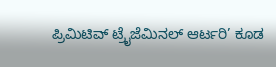ಪ್ರಿಮಿಟಿವ್ ಟ್ರೈಜೆಮಿನಲ್ ಆರ್ಟರಿ’ ಕೂಡ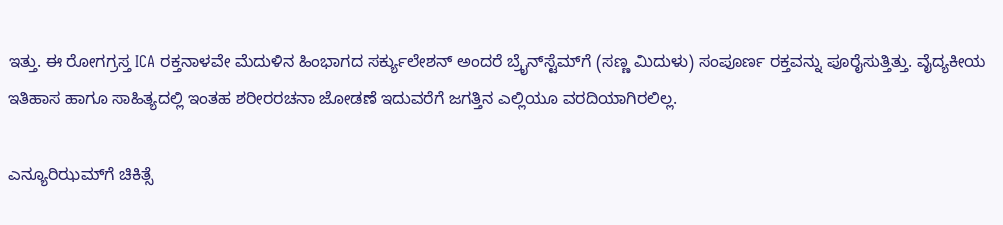ಇತ್ತು. ಈ ರೋಗಗ್ರಸ್ತ ICA ರಕ್ತನಾಳವೇ ಮೆದುಳಿನ ಹಿಂಭಾಗದ ಸರ್ಕ್ಯುಲೇಶನ್ ಅಂದರೆ ಬ್ರೈನ್‌ಸ್ಟೆಮ್‌ಗೆ (ಸಣ್ಣ ಮಿದುಳು) ಸಂಪೂರ್ಣ ರಕ್ತವನ್ನು ಪೂರೈಸುತ್ತಿತ್ತು. ವೈದ್ಯಕೀಯ ಇತಿಹಾಸ ಹಾಗೂ ಸಾಹಿತ್ಯದಲ್ಲಿ ಇಂತಹ ಶರೀರರಚನಾ ಜೋಡಣೆ ಇದುವರೆಗೆ ಜಗತ್ತಿನ ಎಲ್ಲಿಯೂ ವರದಿಯಾಗಿರಲಿಲ್ಲ.

ಎನ್ಯೂರಿಝಮ್‌ಗೆ ಚಿಕಿತ್ಸೆ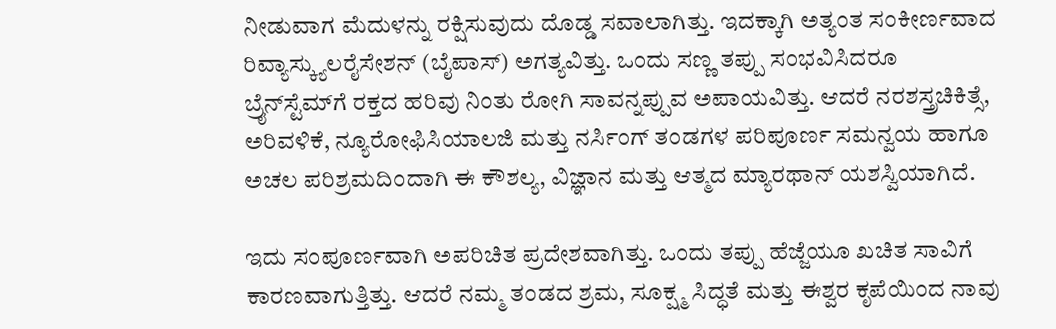ನೀಡುವಾಗ ಮೆದುಳನ್ನು ರಕ್ಷಿಸುವುದು ದೊಡ್ಡ ಸವಾಲಾಗಿತ್ತು. ಇದಕ್ಕಾಗಿ ಅತ್ಯಂತ ಸಂಕೀರ್ಣವಾದ ರಿವ್ಯಾಸ್ಕ್ಯುಲರೈಸೇಶನ್ (ಬೈಪಾಸ್) ಅಗತ್ಯವಿತ್ತು. ಒಂದು ಸಣ್ಣ ತಪ್ಪು ಸಂಭವಿಸಿದರೂ ಬ್ರೈನ್‌ಸ್ಟೆಮ್‌ಗೆ ರಕ್ತದ ಹರಿವು ನಿಂತು ರೋಗಿ ಸಾವನ್ನಪ್ಪುವ ಅಪಾಯವಿತ್ತು. ಆದರೆ ನರಶಸ್ತ್ರಚಿಕಿತ್ಸೆ, ಅರಿವಳಿಕೆ, ನ್ಯೂರೋಫಿಸಿಯಾಲಜಿ ಮತ್ತು ನರ್ಸಿಂಗ್ ತಂಡಗಳ ಪರಿಪೂರ್ಣ ಸಮನ್ವಯ ಹಾಗೂ ಅಚಲ ಪರಿಶ್ರಮದಿಂದಾಗಿ ಈ ಕೌಶಲ್ಯ, ವಿಜ್ಞಾನ ಮತ್ತು ಆತ್ಮದ ಮ್ಯಾರಥಾನ್ ಯಶಸ್ವಿಯಾಗಿದೆ.

ಇದು ಸಂಪೂರ್ಣವಾಗಿ ಅಪರಿಚಿತ ಪ್ರದೇಶವಾಗಿತ್ತು. ಒಂದು ತಪ್ಪು ಹೆಜ್ಜೆಯೂ ಖಚಿತ ಸಾವಿಗೆ ಕಾರಣವಾಗುತ್ತಿತ್ತು. ಆದರೆ ನಮ್ಮ ತಂಡದ ಶ್ರಮ, ಸೂಕ್ಷ್ಮ ಸಿದ್ಧತೆ ಮತ್ತು ಈಶ್ವರ ಕೃಪೆಯಿಂದ ನಾವು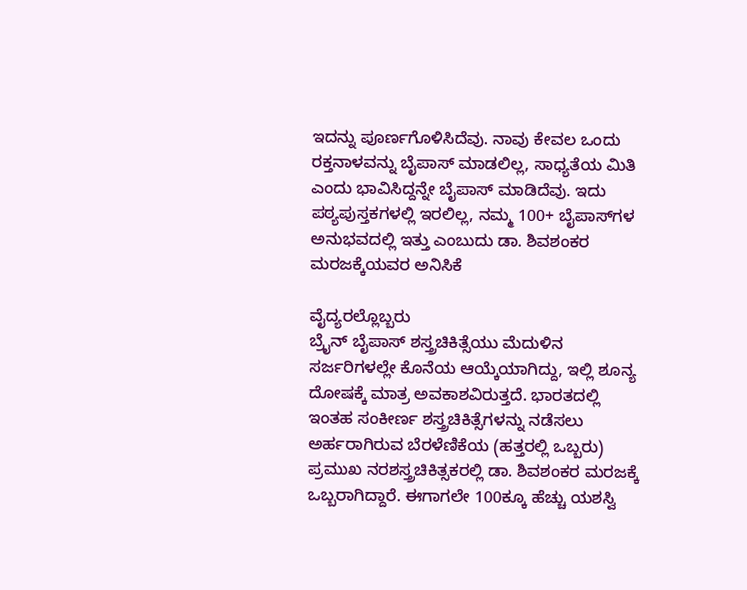ಇದನ್ನು ಪೂರ್ಣಗೊಳಿಸಿದೆವು. ನಾವು ಕೇವಲ ಒಂದು ರಕ್ತನಾಳವನ್ನು ಬೈಪಾಸ್ ಮಾಡಲಿಲ್ಲ, ಸಾಧ್ಯತೆಯ ಮಿತಿ ಎಂದು ಭಾವಿಸಿದ್ದನ್ನೇ ಬೈಪಾಸ್ ಮಾಡಿದೆವು. ಇದು ಪಠ್ಯಪುಸ್ತಕಗಳಲ್ಲಿ ಇರಲಿಲ್ಲ, ನಮ್ಮ 100+ ಬೈಪಾಸ್‌ಗಳ ಅನುಭವದಲ್ಲಿ ಇತ್ತು ಎಂಬುದು ಡಾ. ಶಿವಶಂಕರ ಮರಜಕ್ಕೆಯವರ ಅನಿಸಿಕೆ

ವೈದ್ಯರಲ್ಲೊಬ್ಬರು
ಬ್ರೈನ್ ಬೈಪಾಸ್ ಶಸ್ತ್ರಚಿಕಿತ್ಸೆಯು ಮೆದುಳಿನ ಸರ್ಜರಿಗಳಲ್ಲೇ ಕೊನೆಯ ಆಯ್ಕೆಯಾಗಿದ್ದು, ಇಲ್ಲಿ ಶೂನ್ಯ ದೋಷಕ್ಕೆ ಮಾತ್ರ ಅವಕಾಶವಿರುತ್ತದೆ. ಭಾರತದಲ್ಲಿ ಇಂತಹ ಸಂಕೀರ್ಣ ಶಸ್ತ್ರಚಿಕಿತ್ಸೆಗಳನ್ನು ನಡೆಸಲು ಅರ್ಹರಾಗಿರುವ ಬೆರಳೆಣಿಕೆಯ (ಹತ್ತರಲ್ಲಿ ಒಬ್ಬರು) ಪ್ರಮುಖ ನರಶಸ್ತ್ರಚಿಕಿತ್ಸಕರಲ್ಲಿ ಡಾ. ಶಿವಶಂಕರ ಮರಜಕ್ಕೆ ಒಬ್ಬರಾಗಿದ್ದಾರೆ. ಈಗಾಗಲೇ 100ಕ್ಕೂ ಹೆಚ್ಚು ಯಶಸ್ವಿ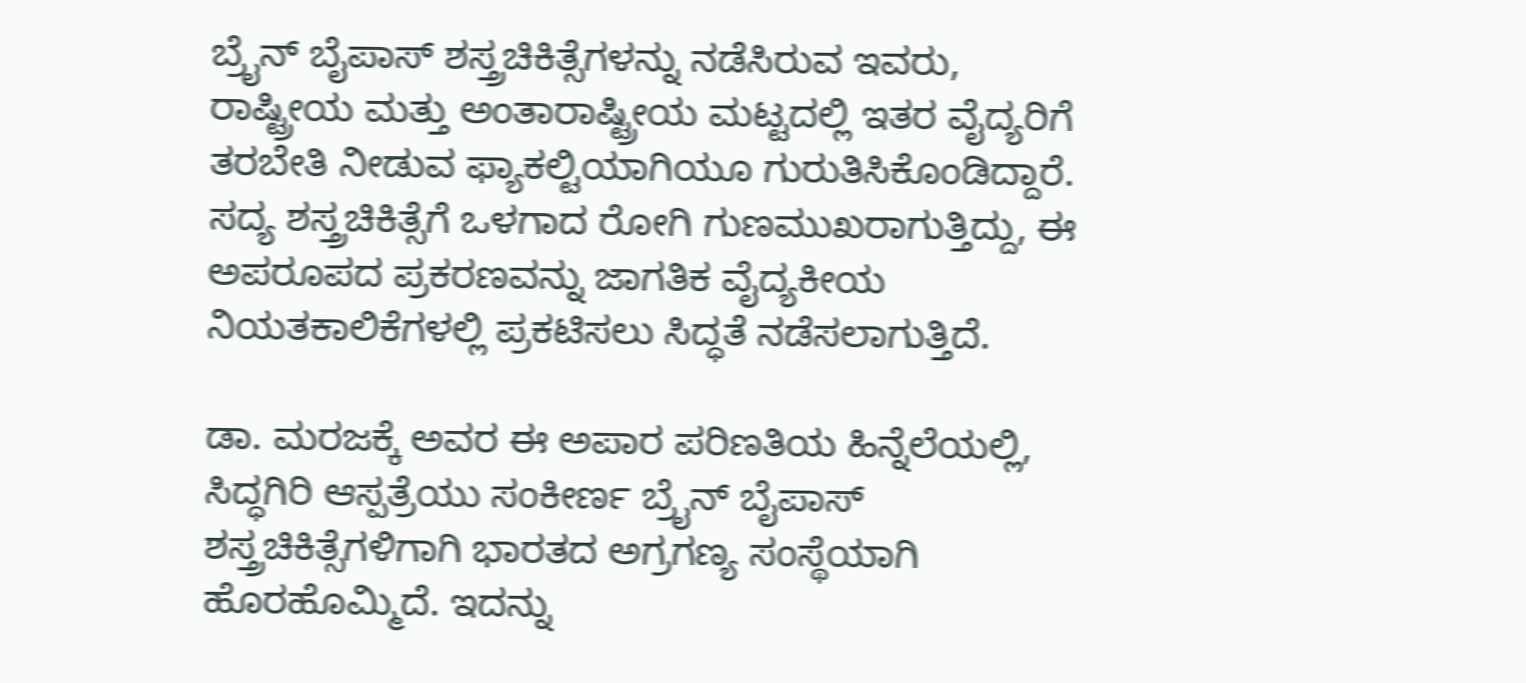ಬ್ರೈನ್ ಬೈಪಾಸ್ ಶಸ್ತ್ರಚಿಕಿತ್ಸೆಗಳನ್ನು ನಡೆಸಿರುವ ಇವರು, ರಾಷ್ಟ್ರೀಯ ಮತ್ತು ಅಂತಾರಾಷ್ಟ್ರೀಯ ಮಟ್ಟದಲ್ಲಿ ಇತರ ವೈದ್ಯರಿಗೆ ತರಬೇತಿ ನೀಡುವ ಫ್ಯಾಕಲ್ಟಿಯಾಗಿಯೂ ಗುರುತಿಸಿಕೊಂಡಿದ್ದಾರೆ. ಸದ್ಯ ಶಸ್ತ್ರಚಿಕಿತ್ಸೆಗೆ ಒಳಗಾದ ರೋಗಿ ಗುಣಮುಖರಾಗುತ್ತಿದ್ದು, ಈ ಅಪರೂಪದ ಪ್ರಕರಣವನ್ನು ಜಾಗತಿಕ ವೈದ್ಯಕೀಯ ನಿಯತಕಾಲಿಕೆಗಳಲ್ಲಿ ಪ್ರಕಟಿಸಲು ಸಿದ್ಧತೆ ನಡೆಸಲಾಗುತ್ತಿದೆ.

ಡಾ. ಮರಜಕ್ಕೆ ಅವರ ಈ ಅಪಾರ ಪರಿಣತಿಯ ಹಿನ್ನೆಲೆಯಲ್ಲಿ, ಸಿದ್ಧಗಿರಿ ಆಸ್ಪತ್ರೆಯು ಸಂಕೀರ್ಣ ಬ್ರೈನ್ ಬೈಪಾಸ್ ಶಸ್ತ್ರಚಿಕಿತ್ಸೆಗಳಿಗಾಗಿ ಭಾರತದ ಅಗ್ರಗಣ್ಯ ಸಂಸ್ಥೆಯಾಗಿ ಹೊರಹೊಮ್ಮಿದೆ. ಇದನ್ನು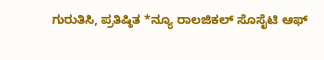ಗುರುತಿಸಿ, ಪ್ರತಿಷ್ಠಿತ *ನ್ಯೂ ರಾಲಜಿಕಲ್ ಸೊಸೈಟಿ ಆಫ್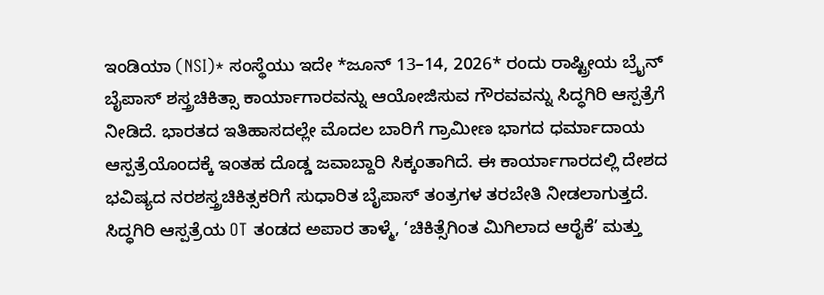ಇಂಡಿಯಾ (NSI)* ಸಂಸ್ಥೆಯು ಇದೇ *ಜೂನ್ 13–14, 2026* ರಂದು ರಾಷ್ಟ್ರೀಯ ಬ್ರೈನ್ ಬೈಪಾಸ್ ಶಸ್ತ್ರಚಿಕಿತ್ಸಾ ಕಾರ್ಯಾಗಾರವನ್ನು ಆಯೋಜಿಸುವ ಗೌರವವನ್ನು ಸಿದ್ಧಗಿರಿ ಆಸ್ಪತ್ರೆಗೆ ನೀಡಿದೆ. ಭಾರತದ ಇತಿಹಾಸದಲ್ಲೇ ಮೊದಲ ಬಾರಿಗೆ ಗ್ರಾಮೀಣ ಭಾಗದ ಧರ್ಮಾದಾಯ ಆಸ್ಪತ್ರೆಯೊಂದಕ್ಕೆ ಇಂತಹ ದೊಡ್ಡ ಜವಾಬ್ದಾರಿ ಸಿಕ್ಕಂತಾಗಿದೆ. ಈ ಕಾರ್ಯಾಗಾರದಲ್ಲಿ ದೇಶದ ಭವಿಷ್ಯದ ನರಶಸ್ತ್ರಚಿಕಿತ್ಸಕರಿಗೆ ಸುಧಾರಿತ ಬೈಪಾಸ್ ತಂತ್ರಗಳ ತರಬೇತಿ ನೀಡಲಾಗುತ್ತದೆ.
ಸಿದ್ಧಗಿರಿ ಆಸ್ಪತ್ರೆಯ OT ತಂಡದ ಅಪಾರ ತಾಳ್ಮೆ, ‘ಚಿಕಿತ್ಸೆಗಿಂತ ಮಿಗಿಲಾದ ಆರೈಕೆ’ ಮತ್ತು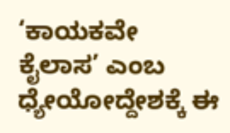‘ಕಾಯಕವೇ ಕೈಲಾಸ’ ಎಂಬ ಧ್ಯೇಯೋದ್ದೇಶಕ್ಕೆ ಈ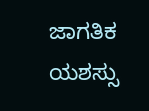ಜಾಗತಿಕ ಯಶಸ್ಸು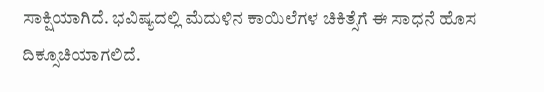ಸಾಕ್ಷಿಯಾಗಿದೆ. ಭವಿಷ್ಯದಲ್ಲಿ ಮೆದುಳಿನ ಕಾಯಿಲೆಗಳ ಚಿಕಿತ್ಸೆಗೆ ಈ ಸಾಧನೆ ಹೊಸ ದಿಕ್ಸೂಚಿಯಾಗಲಿದೆ.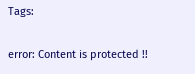Tags:

error: Content is protected !!